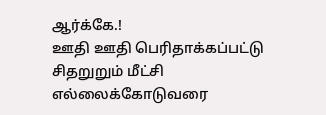ஆர்க்கே.!
ஊதி ஊதி பெரிதாக்கப்பட்டு
சிதறுறும் மீட்சி எல்லைக்கோடுவரை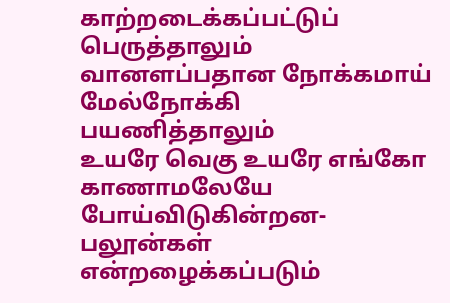காற்றடைக்கப்பட்டுப் பெருத்தாலும்
வானளப்பதான நோக்கமாய்
மேல்நோக்கி பயணித்தாலும்
உயரே வெகு உயரே எங்கோ
காணாமலேயே போய்விடுகின்றன-
பலூன்கள் என்றழைக்கப்படும்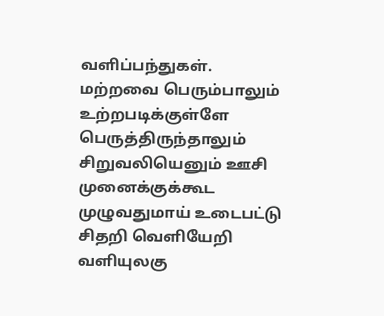வளிப்பந்துகள்.
மற்றவை பெரும்பாலும்
உற்றபடிக்குள்ளே பெருத்திருந்தாலும்
சிறுவலியெனும் ஊசி முனைக்குக்கூட
முழுவதுமாய் உடைபட்டு
சிதறி வெளியேறி
வளியுலகு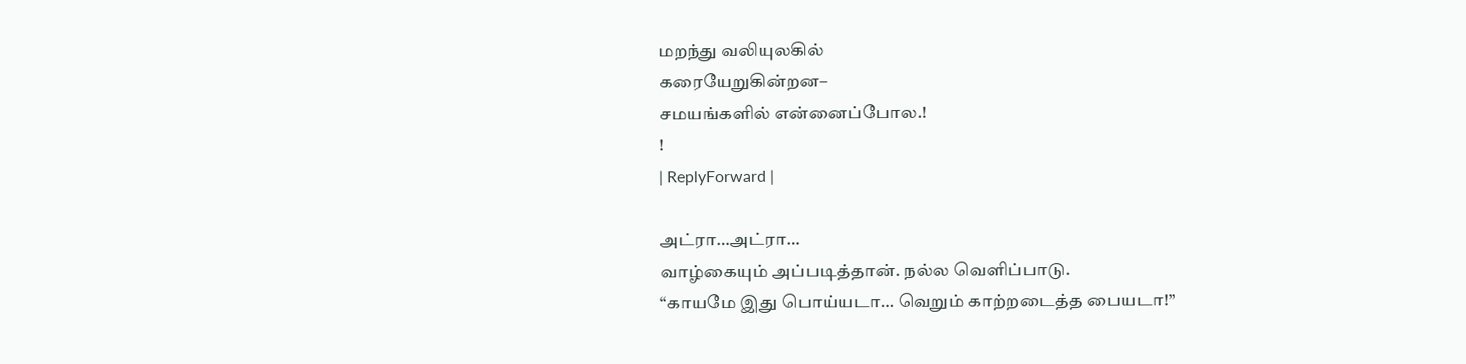மறந்து வலியுலகில்
கரையேறுகின்றன–
சமயங்களில் என்னைப்போல.!
!
| ReplyForward |

அட்ரா…அட்ரா…
வாழ்கையும் அப்படித்தான். நல்ல வெளிப்பாடு.
“காயமே இது பொய்யடா… வெறும் காற்றடைத்த பையடா!”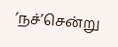’நச்’சென்று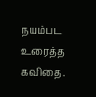நயம்பட உரைத்த கவிதை.